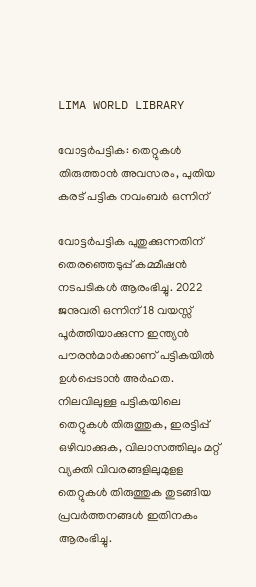LIMA WORLD LIBRARY

വോട്ടര്‍പട്ടിക: തെറ്റുകള്‍ തിരുത്താന്‍ അവസരം, പുതിയ കരട് പട്ടിക നവംബര്‍ ഒന്നിന്

വോട്ടര്‍പട്ടിക പുതുക്കുന്നതിന് തെരഞ്ഞെടുപ്പ് കമ്മീഷന്‍ നടപടികള്‍ ആരംഭിച്ചു. 2022 ജനുവരി ഒന്നിന് 18 വയസ്സ് പൂര്‍ത്തിയാക്കുന്ന ഇന്ത്യന്‍ പൗരന്‍മാര്‍ക്കാണ് പട്ടികയില്‍ ഉള്‍പ്പെടാന്‍ അര്‍ഹത. നിലവിലുള്ള പട്ടികയിലെ തെറ്റുകള്‍ തിരുത്തുക, ഇരട്ടിപ്പ് ഒഴിവാക്കുക, വിലാസത്തിലും മറ്റ് വ്യക്തി വിവരങ്ങളിലുമുളള തെറ്റുകള്‍ തിരുത്തുക തുടങ്ങിയ പ്രവര്‍ത്തനങ്ങള്‍ ഇതിനകം ആരംഭിച്ചു.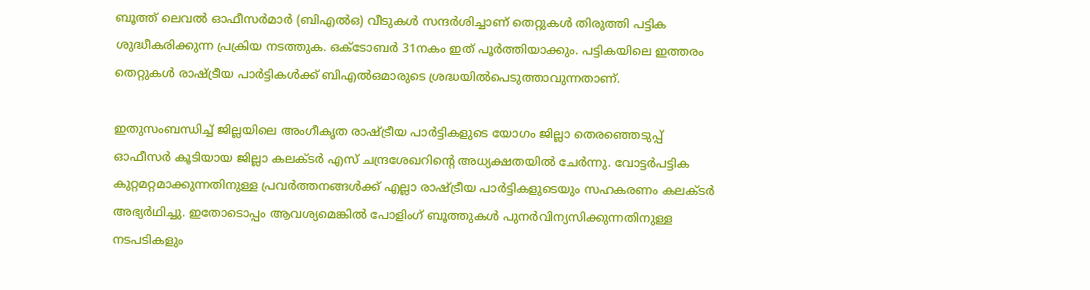ബൂത്ത് ലെവല്‍ ഓഫീസര്‍മാര്‍ (ബിഎല്‍ഒ) വീടുകള്‍ സന്ദര്‍ശിച്ചാണ് തെറ്റുകള്‍ തിരുത്തി പട്ടിക ശുദ്ധീകരിക്കുന്ന പ്രക്രിയ നടത്തുക. ഒക്‌ടോബര്‍ 31നകം ഇത് പൂര്‍ത്തിയാക്കും. പട്ടികയിലെ ഇത്തരം തെറ്റുകള്‍ രാഷ്ട്രീയ പാര്‍ട്ടികള്‍ക്ക് ബിഎല്‍ഒമാരുടെ ശ്രദ്ധയില്‍പെടുത്താവുന്നതാണ്.

ഇതുസംബന്ധിച്ച് ജില്ലയിലെ അംഗീകൃത രാഷ്ട്രീയ പാര്‍ട്ടികളുടെ യോഗം ജില്ലാ തെരഞ്ഞെടുപ്പ് ഓഫീസര്‍ കൂടിയായ ജില്ലാ കലക്ടര്‍ എസ് ചന്ദ്രശേഖറിന്റെ അധ്യക്ഷതയില്‍ ചേര്‍ന്നു. വോട്ടര്‍പട്ടിക കുറ്റമറ്റമാക്കുന്നതിനുള്ള പ്രവര്‍ത്തനങ്ങള്‍ക്ക് എല്ലാ രാഷ്ട്രീയ പാര്‍ട്ടികളുടെയും സഹകരണം കലക്ടര്‍ അഭ്യര്‍ഥിച്ചു. ഇതോടൊപ്പം ആവശ്യമെങ്കില്‍ പോളിംഗ് ബൂത്തുകള്‍ പുനര്‍വിന്യസിക്കുന്നതിനുള്ള നടപടികളും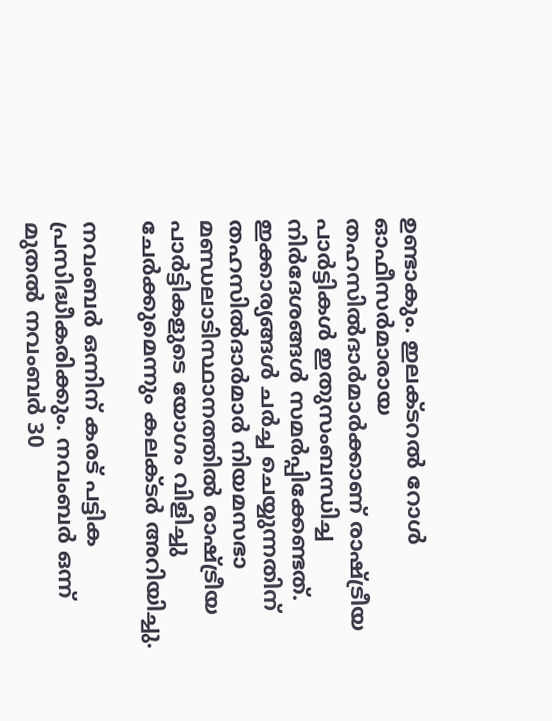ഉണ്ടാകും. ഇലക്ടറല്‍ റോള്‍ ഓഫീസര്‍മാരായ തഹസില്‍ദാര്‍മാര്‍ക്കാണ് രാഷ്ട്രീയ പാര്‍ട്ടികള്‍ ഇതുസംബന്ധിച്ച നിര്‍ദേശങ്ങള്‍ സമര്‍പ്പിക്കേണ്ടത്. ഇക്കാര്യങ്ങള്‍ ചര്‍ച്ച ചെയ്യുന്നതിന് തഹസില്‍ദാര്‍മാര്‍ നിയമസഭാ മണ്ഡലാടിസ്ഥാനത്തില്‍ രാഷ്ട്രീയ പാര്‍ട്ടികളുടെ യോഗം വിളിച്ചു ചേര്‍ക്കുമെന്നും കലക്ടര്‍ അറിയിച്ചു.

നവംബര്‍ ഒന്നിന് കരട് പട്ടിക പ്രസിദ്ധീകരിക്കും. നവംബര്‍ ഒന്ന് മുതല്‍ നവംബര്‍ 30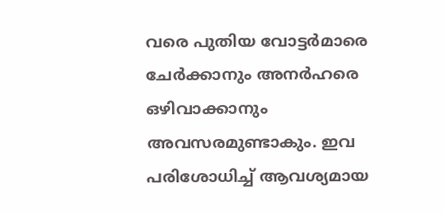വരെ പുതിയ വോട്ടര്‍മാരെ ചേര്‍ക്കാനും അനര്‍ഹരെ ഒഴിവാക്കാനും അവസരമുണ്ടാകും. ഇവ പരിശോധിച്ച് ആവശ്യമായ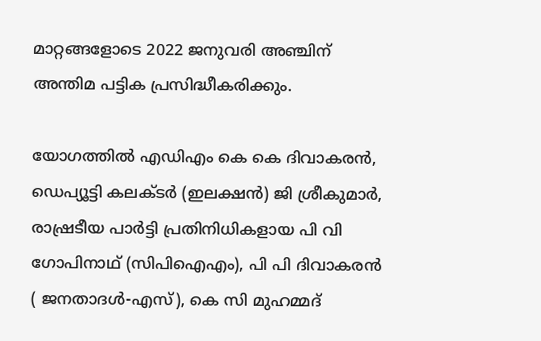മാറ്റങ്ങളോടെ 2022 ജനുവരി അഞ്ചിന് അന്തിമ പട്ടിക പ്രസിദ്ധീകരിക്കും.

യോഗത്തില്‍ എഡിഎം കെ കെ ദിവാകരന്‍, ഡെപ്യൂട്ടി കലക്ടര്‍ (ഇലക്ഷന്‍) ജി ശ്രീകുമാര്‍, രാഷ്രടീയ പാര്‍ട്ടി പ്രതിനിധികളായ പി വി ഗോപിനാഥ് (സിപിഐഎം), പി പി ദിവാകരന്‍ ( ജനതാദള്‍-എസ്), കെ സി മുഹമ്മദ്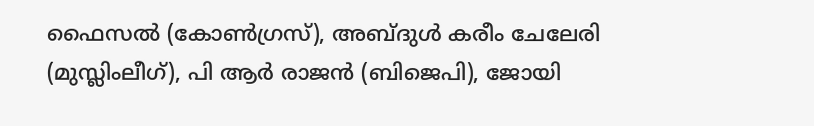ഫൈസല്‍ (കോണ്‍ഗ്രസ്), അബ്ദുള്‍ കരീം ചേലേരി (മുസ്ലിംലീഗ്), പി ആര്‍ രാജന്‍ (ബിജെപി), ജോയി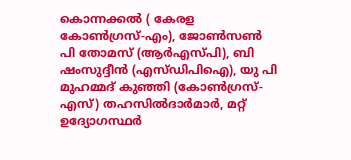കൊന്നക്കല്‍ ( കേരള കോണ്‍ഗ്രസ്-എം), ജോണ്‍സണ്‍ പി തോമസ് (ആര്‍എസ്പി), ബി ഷംസുദ്ദീന്‍ (എസ്ഡിപിഐ), യു പി മുഹമ്മദ് കുഞ്ഞി (കോണ്‍ഗ്രസ്- എസ്) തഹസില്‍ദാര്‍മാര്‍, മറ്റ് ഉദ്യോഗസ്ഥര്‍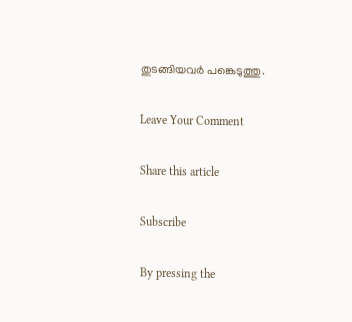തുടങ്ങിയവര്‍ പങ്കെടുത്തു.

Leave Your Comment

Share this article

Subscribe

By pressing the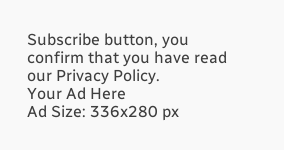Subscribe button, you confirm that you have read our Privacy Policy.
Your Ad Here
Ad Size: 336x280 px